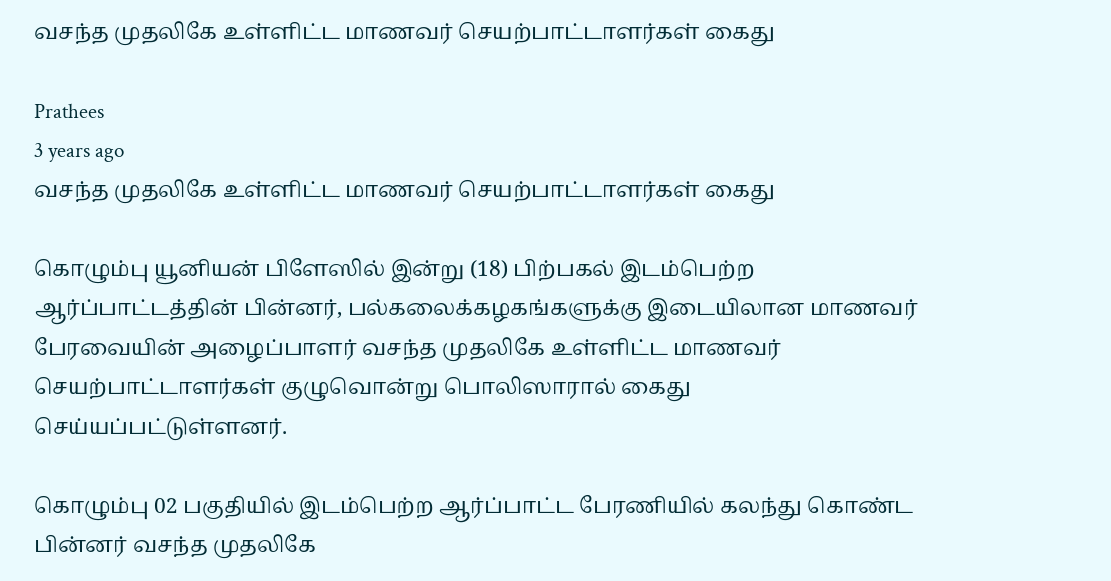வசந்த முதலிகே உள்ளிட்ட மாணவர் செயற்பாட்டாளர்கள் கைது

Prathees
3 years ago
வசந்த முதலிகே உள்ளிட்ட மாணவர் செயற்பாட்டாளர்கள் கைது

கொழும்பு யூனியன் பிளேஸில் இன்று (18) பிற்பகல் இடம்பெற்ற ஆர்ப்பாட்டத்தின் பின்னர், பல்கலைக்கழகங்களுக்கு இடையிலான மாணவர் பேரவையின் அழைப்பாளர் வசந்த முதலிகே உள்ளிட்ட மாணவர் செயற்பாட்டாளர்கள் குழுவொன்று பொலிஸாரால் கைது செய்யப்பட்டுள்ளனர்.

கொழும்பு 02 பகுதியில் இடம்பெற்ற ஆர்ப்பாட்ட பேரணியில் கலந்து கொண்ட பின்னர் வசந்த முதலிகே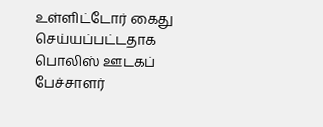உள்ளிட்டோர் கைது செய்யப்பட்டதாக பொலிஸ் ஊடகப் பேச்சாளர்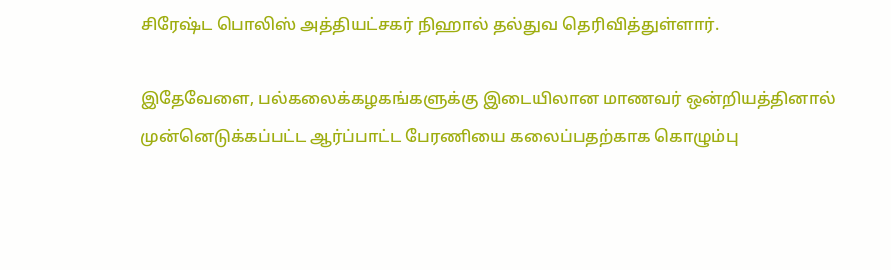சிரேஷ்ட பொலிஸ் அத்தியட்சகர் நிஹால் தல்துவ தெரிவித்துள்ளார்.

இதேவேளை, பல்கலைக்கழகங்களுக்கு இடையிலான மாணவர் ஒன்றியத்தினால் முன்னெடுக்கப்பட்ட ஆர்ப்பாட்ட பேரணியை கலைப்பதற்காக கொழும்பு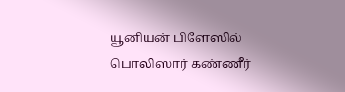யூனியன் பிளேஸில் பொலிஸார் கண்ணீர்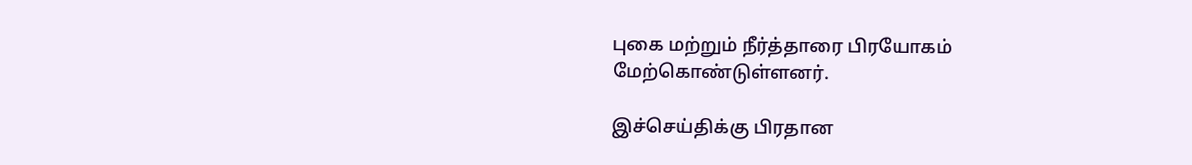புகை மற்றும் நீர்த்தாரை பிரயோகம் மேற்கொண்டுள்ளனர்.

இச்செய்திக்கு பிரதான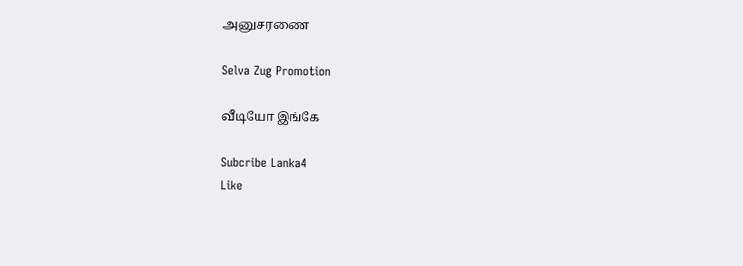அனுசரணை

Selva Zug Promotion

வீடியோ இங்கே

Subcribe Lanka4
Like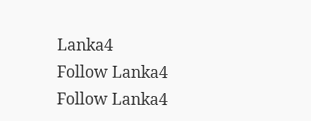Lanka4
Follow Lanka4
Follow Lanka4